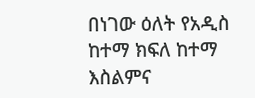በነገው ዕለት የአዲስ ከተማ ክፍለ ከተማ እስልምና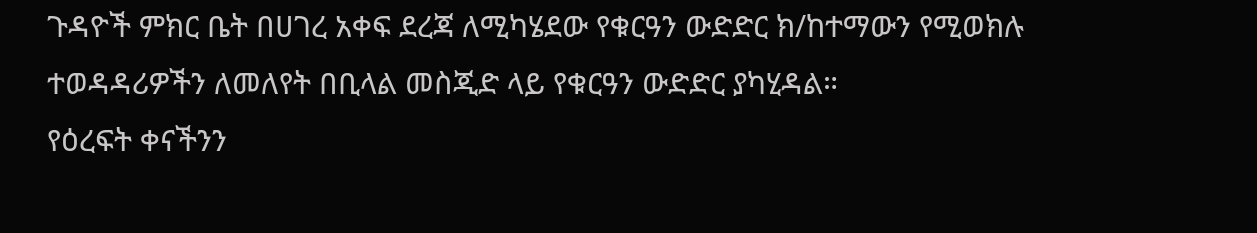ጉዳዮች ምክር ቤት በሀገረ አቀፍ ደረጃ ለሚካሄደው የቁርዓን ውድድር ክ/ከተማውን የሚወክሉ ተወዳዳሪዎችን ለመለየት በቢላል መስጂድ ላይ የቁርዓን ውድድር ያካሂዳል።
የዕረፍት ቀናችንን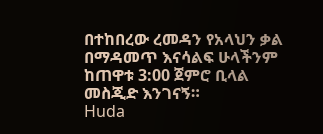በተከበረው ረመዳን የአላህን ቃል በማዳመጥ እናሳልፍ ሁላችንም ከጠዋቱ 3:00 ጀምሮ ቢላል መስጂድ እንገናኝ።
Huda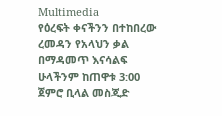Multimedia
የዕረፍት ቀናችንን በተከበረው ረመዳን የአላህን ቃል በማዳመጥ እናሳልፍ ሁላችንም ከጠዋቱ 3:00 ጀምሮ ቢላል መስጂድ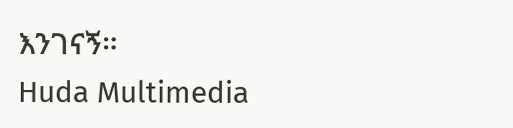እንገናኝ።
Huda Multimedia